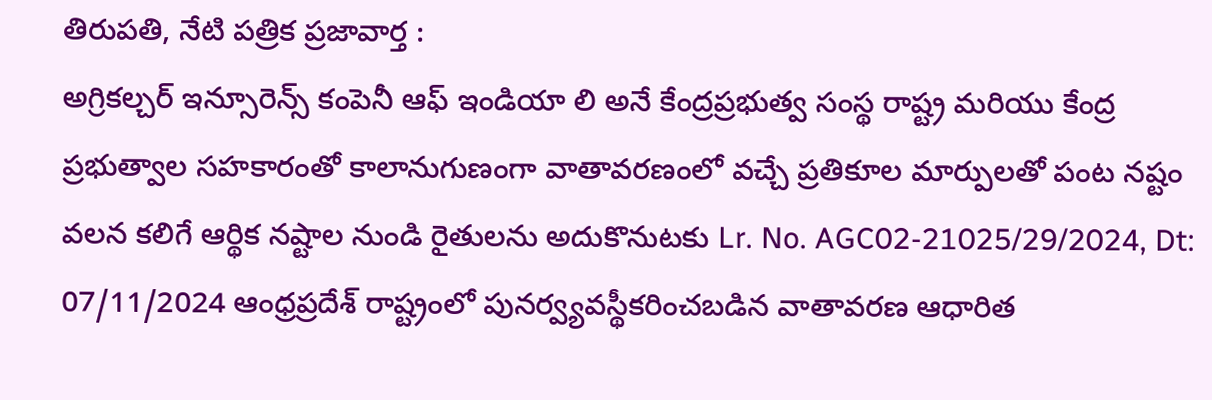తిరుపతి, నేటి పత్రిక ప్రజావార్త :
అగ్రికల్చర్ ఇన్సూరెన్స్ కంపెనీ ఆఫ్ ఇండియా లి అనే కేంద్రప్రభుత్వ సంస్థ రాష్ట్ర మరియు కేంద్ర ప్రభుత్వాల సహకారంతో కాలానుగుణంగా వాతావరణంలో వచ్చే ప్రతికూల మార్పులతో పంట నష్టం వలన కలిగే ఆర్థిక నష్టాల నుండి రైతులను అదుకొనుటకు Lr. No. AGC02-21025/29/2024, Dt: 07/11/2024 ఆంధ్రప్రదేశ్ రాష్ట్రంలో పునర్వ్యవస్థీకరించబడిన వాతావరణ ఆధారిత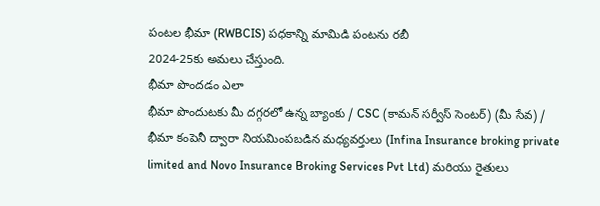పంటల భీమా (RWBCIS) పధకాన్ని మామిడి పంటను రబీ
2024-25కు అమలు చేస్తుంది.
భీమా పొందడం ఎలా
భీమా పొందుటకు మీ దగ్గరలో ఉన్న బ్యాంకు / CSC (కామన్ సర్వీస్ సెంటర్) (మీ సేవ) / భీమా కంపెనీ ద్వారా నియమింపబడిన మధ్యవర్తులు (Infina Insurance broking private limited and Novo Insurance Broking Services Pvt Ltd) మరియు రైతులు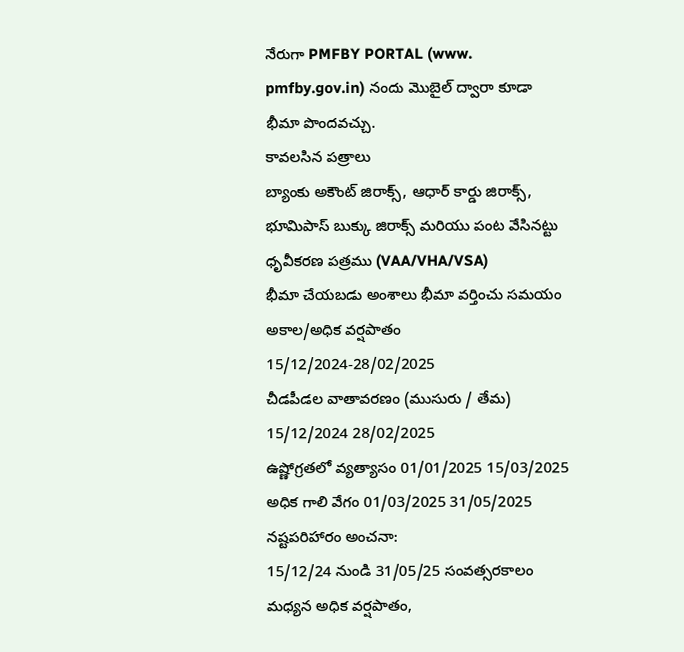నేరుగా PMFBY PORTAL (www. pmfby.gov.in) నందు మొబైల్ ద్వారా కూడా భీమా పొందవచ్చు.
కావలసిన పత్రాలు
బ్యాంకు అకౌంట్ జిరాక్స్, ఆధార్ కార్డు జిరాక్స్, భూమిపాస్ బుక్కు జిరాక్స్ మరియు పంట వేసినట్టు ధృవీకరణ పత్రము (VAA/VHA/VSA)
భీమా చేయబడు అంశాలు భీమా వర్తించు సమయం
అకాల/అధిక వర్షపాతం 15/12/2024-28/02/2025
చీడపీడల వాతావరణం (ముసురు / తేమ) 15/12/2024 28/02/2025
ఉష్ణోగ్రతలో వ్యత్యాసం 01/01/2025 15/03/2025
అధిక గాలి వేగం 01/03/2025 31/05/2025
నష్టపరిహారం అంచనా:
15/12/24 నుండి 31/05/25 సంవత్సరకాలం మధ్యన అధిక వర్షపాతం,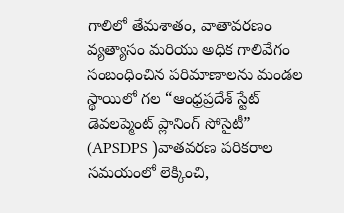గాలిలో తేమశాతం, వాతావరణం వ్యత్యాసం మరియు అధిక గాలివేగం సంబంధించిన పరిమాణాలను మండల స్థాయిలో గల “ఆంధ్రప్రదేశ్ స్టేట్ డెవలప్మెంట్ ప్లానింగ్ సోసైటీ” (APSDPS )వాతవరణ పరికరాల సమయంలో లెక్కించి,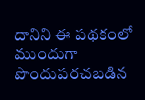దానిని ఈ పథకంలో ముందుగా పొందుపరచబడిన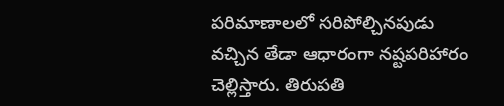పరిమాణాలలో సరిపోల్చినపుడు వచ్చిన తేడా ఆధారంగా నష్టపరిహారం చెల్లిస్తారు. తిరుపతి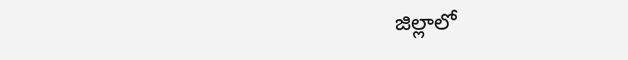జిల్లాలో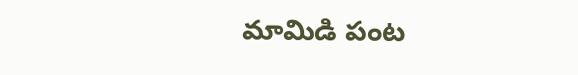మామిడి పంట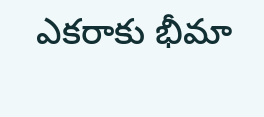ఎకరాకు భీమా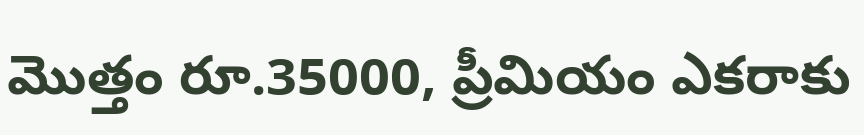మొత్తం రూ.35000, ప్రీమియం ఎకరాకు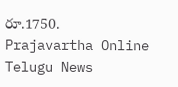రూ.1750.
Prajavartha Online Telugu News